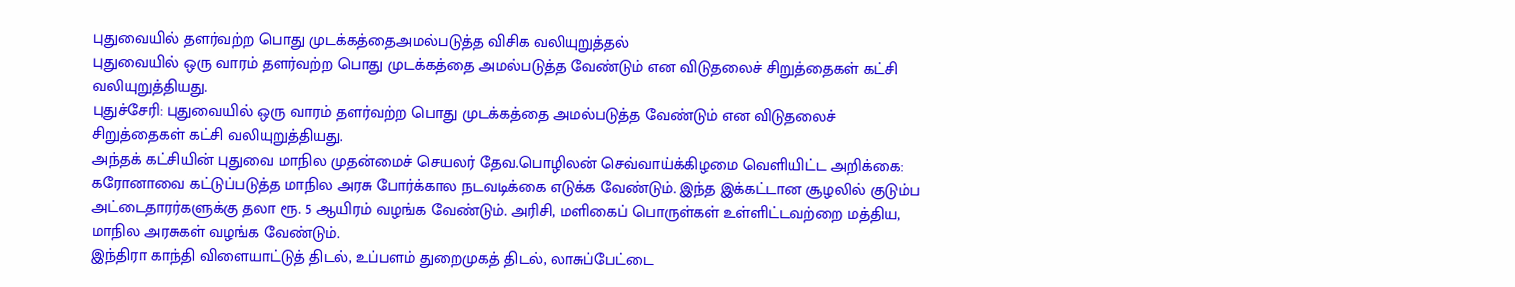புதுவையில் தளர்வற்ற பொது முடக்கத்தைஅமல்படுத்த விசிக வலியுறுத்தல்
புதுவையில் ஒரு வாரம் தளர்வற்ற பொது முடக்கத்தை அமல்படுத்த வேண்டும் என விடுதலைச் சிறுத்தைகள் கட்சி வலியுறுத்தியது.
புதுச்சேரி: புதுவையில் ஒரு வாரம் தளர்வற்ற பொது முடக்கத்தை அமல்படுத்த வேண்டும் என விடுதலைச் சிறுத்தைகள் கட்சி வலியுறுத்தியது.
அந்தக் கட்சியின் புதுவை மாநில முதன்மைச் செயலர் தேவ.பொழிலன் செவ்வாய்க்கிழமை வெளியிட்ட அறிக்கை: கரோனாவை கட்டுப்படுத்த மாநில அரசு போர்க்கால நடவடிக்கை எடுக்க வேண்டும். இந்த இக்கட்டான சூழலில் குடும்ப அட்டைதாரர்களுக்கு தலா ரூ. 5 ஆயிரம் வழங்க வேண்டும். அரிசி, மளிகைப் பொருள்கள் உள்ளிட்டவற்றை மத்திய, மாநில அரசுகள் வழங்க வேண்டும்.
இந்திரா காந்தி விளையாட்டுத் திடல், உப்பளம் துறைமுகத் திடல், லாசுப்பேட்டை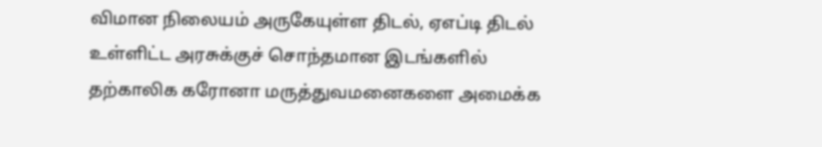விமான நிலையம் அருகேயுள்ள திடல், ஏஎப்டி திடல் உள்ளிட்ட அரசுக்குச் சொந்தமான இடங்களில் தற்காலிக கரோனா மருத்துவமனைகளை அமைக்க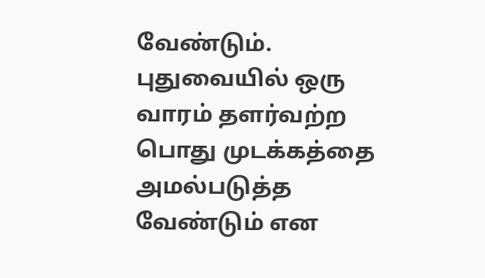வேண்டும். புதுவையில் ஒரு வாரம் தளர்வற்ற பொது முடக்கத்தை அமல்படுத்த வேண்டும் என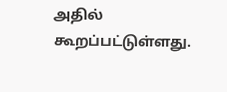அதில் கூறப்பட்டுள்ளது.